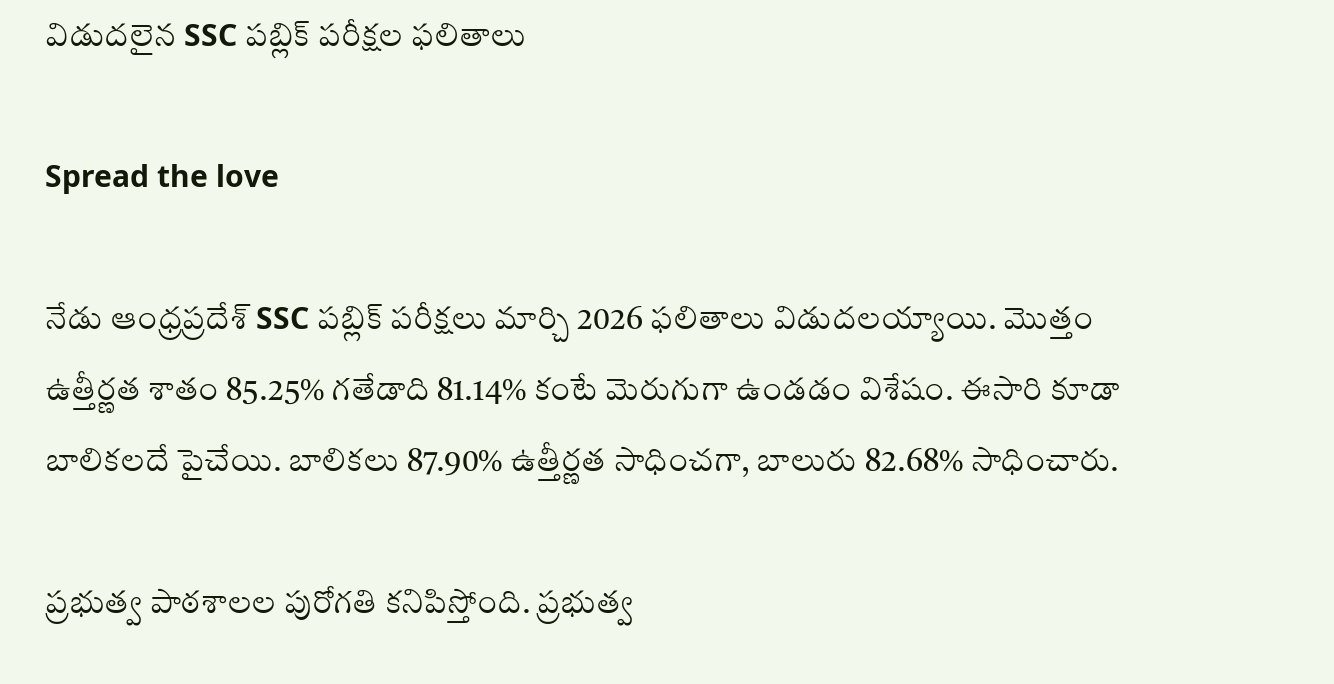విడుదలైన SSC పబ్లిక్ పరీక్షల ఫలితాలు

Spread the love

నేడు ఆంధ్రప్రదేశ్ SSC పబ్లిక్ పరీక్షలు మార్చి 2026 ఫలితాలు విడుదలయ్యాయి. మొత్తం ఉత్తీర్ణత శాతం 85.25% గతేడాది 81.14% కంటే మెరుగుగా ఉండడం విశేషం. ఈసారి కూడా బాలికలదే పైచేయి. బాలికలు 87.90% ఉత్తీర్ణత సాధించగా, బాలురు 82.68% సాధించారు.

ప్రభుత్వ పాఠశాలల పురోగతి కనిపిస్తోంది. ప్రభుత్వ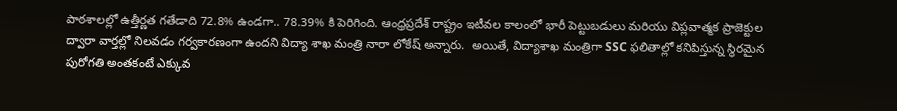పాఠశాలల్లో ఉత్తీర్ణత గతేడాది 72.8% ఉండగా.. 78.39% కి పెరిగింది. ఆంధ్రప్రదేశ్ రాష్ట్రం ఇటీవల కాలంలో భారీ పెట్టుబడులు మరియు విప్లవాత్మక ప్రాజెక్టుల ద్వారా వార్తల్లో నిలవడం గర్వకారణంగా ఉందని విద్యా శాఖ మంత్రి నారా లోకేష్ అన్నారు.  అయితే, విద్యాశాఖ మంత్రిగా SSC ఫలితాల్లో కనిపిస్తున్న స్థిరమైన పురోగతి అంతకంటే ఎక్కువ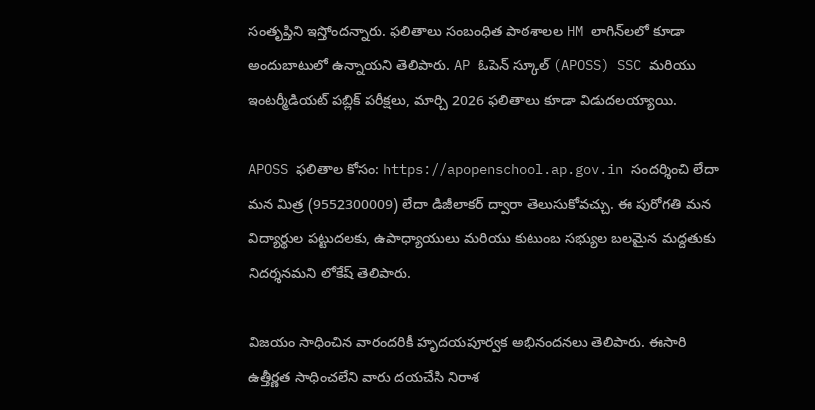సంతృప్తిని ఇస్తోందన్నారు. ఫలితాలు సంబంధిత పాఠశాలల HM లాగిన్‌లలో కూడా అందుబాటులో ఉన్నాయని తెలిపారు. AP ఓపెన్ స్కూల్ (APOSS) SSC మరియు ఇంటర్మీడియట్ పబ్లిక్ పరీక్షలు, మార్చి 2026 ఫలితాలు కూడా విడుదలయ్యాయి.

APOSS ఫలితాల కోసం: https://apopenschool.ap.gov.in సందర్శించి లేదా మన మిత్ర (9552300009) లేదా డిజీలాకర్ ద్వారా తెలుసుకోవచ్చు. ఈ పురోగతి మన విద్యార్థుల పట్టుదలకు, ఉపాధ్యాయులు మరియు కుటుంబ సభ్యుల బలమైన మద్దతుకు నిదర్శనమని లోకేష్ తెలిపారు.

విజయం సాధించిన వారందరికీ హృదయపూర్వక అభినందనలు తెలిపారు. ఈసారి ఉత్తీర్ణత సాధించలేని వారు దయచేసి నిరాశ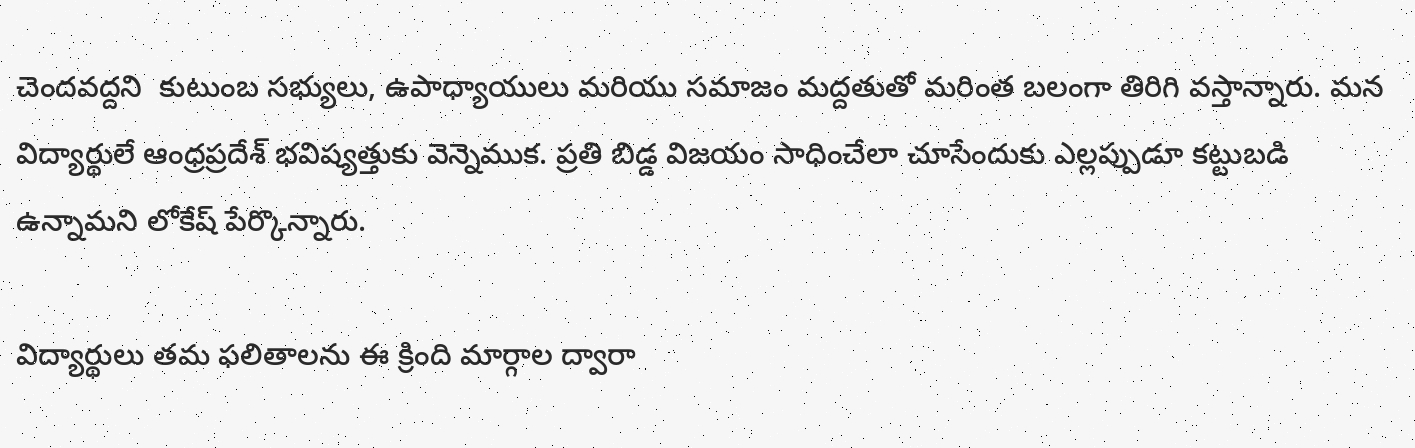చెందవద్దని  కుటుంబ సభ్యులు, ఉపాధ్యాయులు మరియు సమాజం మద్దతుతో మరింత బలంగా తిరిగి వస్తాన్నారు. మన విద్యార్థులే ఆంధ్రప్రదేశ్ భవిష్యత్తుకు వెన్నెముక. ప్రతి బిడ్డ విజయం సాధించేలా చూసేందుకు ఎల్లప్పుడూ కట్టుబడి ఉన్నామని లోకేష్ పేర్కొన్నారు.

విద్యార్థులు తమ ఫలితాలను ఈ క్రింది మార్గాల ద్వారా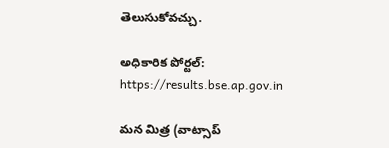తెలుసుకోవచ్చు.

అధికారిక పోర్టల్: https://results.bse.ap.gov.in

మన మిత్ర (వాట్సాప్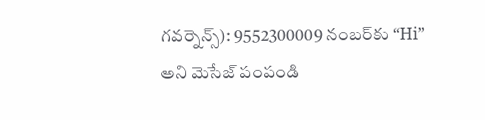గవర్నెన్స్): 9552300009 నంబర్‌కు “Hi” అని మెసేజ్ పంపండి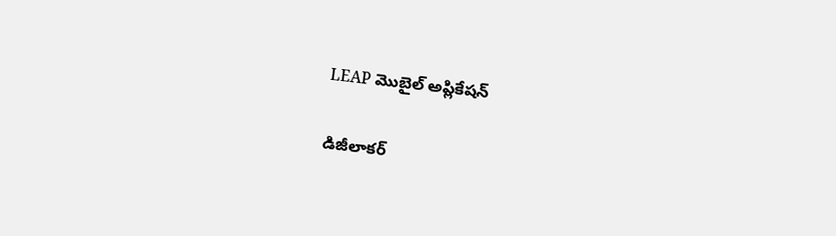LEAP మొబైల్ అప్లికేషన్

డిజీలాకర్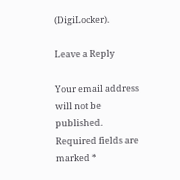(DigiLocker).

Leave a Reply

Your email address will not be published. Required fields are marked *